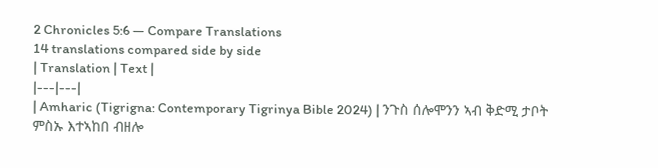2 Chronicles 5:6 — Compare Translations
14 translations compared side by side
| Translation | Text |
|---|---|
| Amharic (Tigrigna: Contemporary Tigrinya Bible 2024) | ንጉስ ሰሎሞንን ኣብ ቅድሚ ታቦት ምስኡ እተኣከበ ብዘሎ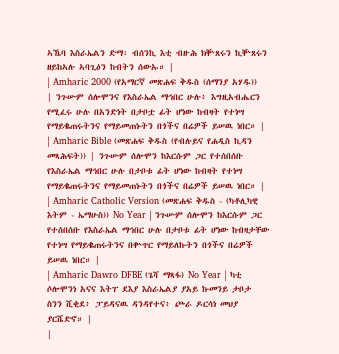ኣኼባ እስራኤልን ድማ፡ ብሰንኪ እቲ ብዙሕ ክቝጸሩን ኪቝጸሩን ዘይከኣሉ ኣባጊዕን ከብትን ሰውኡ። |
| Amharic 2000 (የአማርኛ መጽሐፍ ቅዱስ (ሰማንያ አሃዱ)) | ንጉሡም ሰሎሞንና የእስራኤል ማኅበር ሁሉ፥ እግዚአብሔርን የሚፈሩ ሁሉ በአንድነት በታቦቷ ፊት ሆነው ከብዛት የተነሣ የማይቈጠሩትንና የማይመጠኑትን በጎችና በሬዎች ይሠዉ ነበር። |
| Amharic Bible (መጽሐፍ ቅዱስ (የብሉይና የሐዲስ ኪዳን መጻሕፍት)) | ንጉሡም ሰሎሞን ከእርሱም ጋር የተሰበሰቡ የእስራኤል ማኅበር ሁሉ በታቦቱ ፊት ሆነው ከብዛት የተነሣ የማይቈጠሩትንና የማይመጠኑትን በጎችና በሬዎች ይሠዉ ነበር። |
| Amharic Catholic Version (መጽሐፍ ቅዱስ - (ካቶሊካዊ እትም - ኤማሁስ)) No Year | ንጉሡም ሰሎሞን ከእርሱም ጋር የተሰበሰቡ የእስራኤል ማኅበር ሁሉ በታቦቱ ፊት ሆነው ከብዛታቸው የተነሣ የማይቈጠሩትንና በቍጥር የማይለኩትን በጎችና በሬዎች ይሠዉ ነበር። |
| Amharic Dawro DFBE (ጌሻ ማጻፋ) No Year | ካቲ ሶሎሞንነ አናና እትፐ ደእያ እስራኤልያ ያአይ ኩመንይ ታቦታ ስንን ሺቂደ፥ ፓይዳናዉ ዳንዳየተና፥ ጮራ ዶርሳነ መህያ ያርሼድኖ። |
|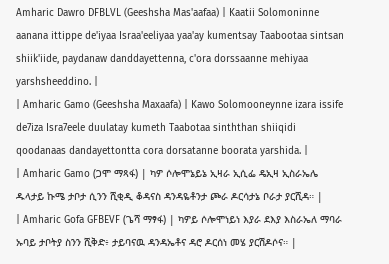Amharic Dawro DFBLVL (Geeshsha Mas'aafaa) | Kaatii Solomoninne aanana ittippe de'iyaa Israa'eeliyaa yaa'ay kumentsay Taabootaa sintsan shiik'iide, paydanaw danddayettenna, c'ora dorssaanne mehiyaa yarshsheeddino. |
| Amharic Gamo (Geeshsha Maxaafa) | Kawo Solomooneynne izara issife de7iza Isra7eele duulatay kumeth Taabotaa sinththan shiiqidi qoodanaas dandayettontta cora dorsatanne boorata yarshida. |
| Amharic Gamo (ጋሞ ማጻፋ) | ካዎ ሶሎሞኔይኔ ኢዛራ ኢሲፌ ዴኢዛ ኢስራኤሌ ዱላታይ ኩሜ ታቦታ ሲንን ሺቂዲ ቆዳናስ ዳንዳዬቶንታ ጮራ ዶርሳታኔ ቦራታ ያርሺዳ። |
| Amharic Gofa GFBEVF (ጌሻ ማፃፋ) | ካዎይ ሶሎሞነይነ እያራ ደእያ እስራኤለ ማባራ ኡባይ ታቦትያ ስንን ሺቅድ፥ ታይባናዉ ዳንዳኤቶና ዳሮ ዶርሰነ መሄ ያርሽዶሶና። |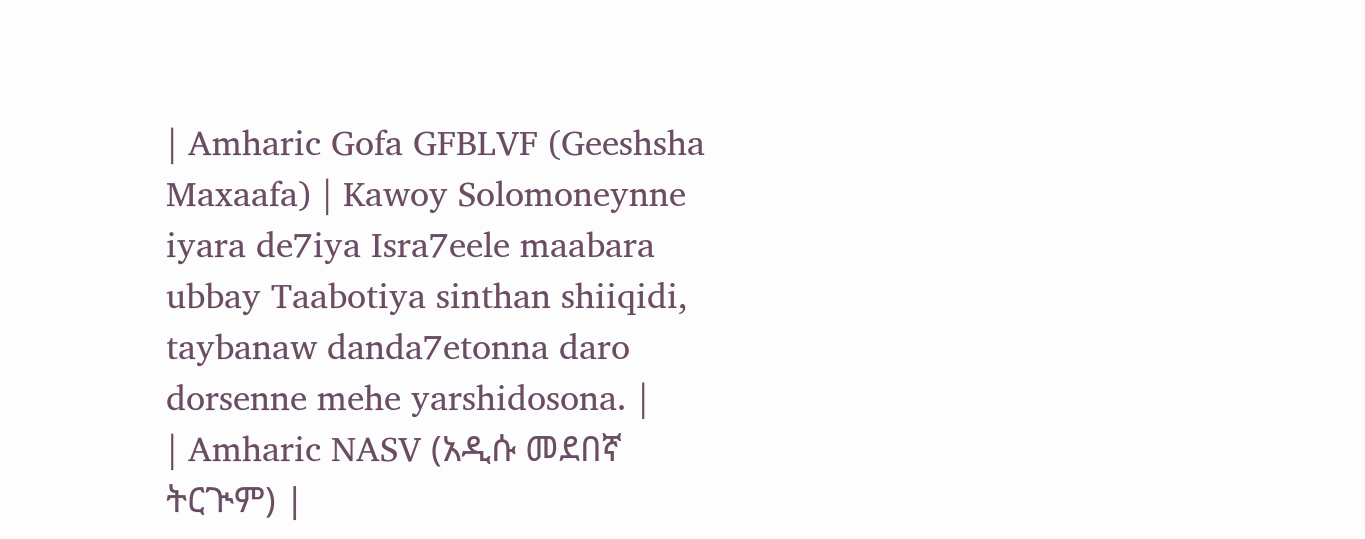| Amharic Gofa GFBLVF (Geeshsha Maxaafa) | Kawoy Solomoneynne iyara de7iya Isra7eele maabara ubbay Taabotiya sinthan shiiqidi, taybanaw danda7etonna daro dorsenne mehe yarshidosona. |
| Amharic NASV (አዲሱ መደበኛ ትርጒም) |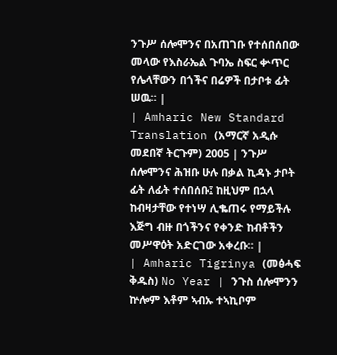ንጉሥ ሰሎሞንና በአጠገቡ የተሰበሰበው መላው የእስራኤል ጉባኤ ስፍር ቍጥር የሌላቸውን በጎችና በሬዎች በታቦቱ ፊት ሠዉ። |
| Amharic New Standard Translation (አማርኛ አዲሱ መደበኛ ትርጉም) 2005 | ንጉሥ ሰሎሞንና ሕዝቡ ሁሉ በቃል ኪዳኑ ታቦት ፊት ለፊት ተሰበሰቡ፤ ከዚህም በኋላ ከብዛታቸው የተነሣ ሊቈጠሩ የማይችሉ እጅግ ብዙ በጎችንና የቀንድ ከብቶችን መሥዋዕት አድርገው አቀረቡ። |
| Amharic Tigrinya (መፅሓፍ ቅዱስ) No Year | ንጉስ ሰሎሞንን ኵሎም እቶም ኣብኡ ተኣኪቦም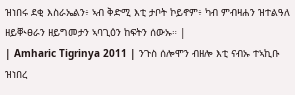ዝነበሩ ደቂ እስራኤልን፥ ኣብ ቅድሚ እቲ ታቦት ኮይኖም፥ ካብ ምብዛሐን ዝተልዓለ ዘይቚፀራን ዘይግመታን ኣባጊዕን ከፍትን ሰውኡ። |
| Amharic Tigrinya 2011 | ንጉስ ሰሎሞን ብዘሎ እቲ ናብኡ ተኣኪቡ ዝነበረ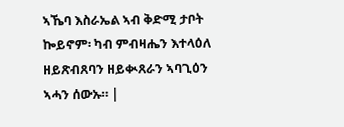ኣኼባ እስራኤል ኣብ ቅድሚ ታቦት ኰይኖም፡ ካብ ምብዛሔን እተላዕለ ዘይጽብጸባን ዘይቊጸራን ኣባጊዕን ኣሓን ሰውኡ። |